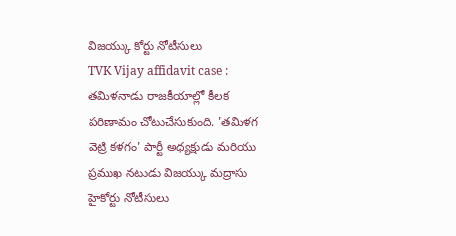విజయ్కు కోర్టు నోటీసులు
TVK Vijay affidavit case : తమిళనాడు రాజకీయాల్లో కీలక పరిణామం చోటుచేసుకుంది. 'తమిళగ వెట్రి కళగం' పార్టీ అధ్యక్షుడు మరియు ప్రముఖ నటుడు విజయ్కు మద్రాసు హైకోర్టు నోటీసులు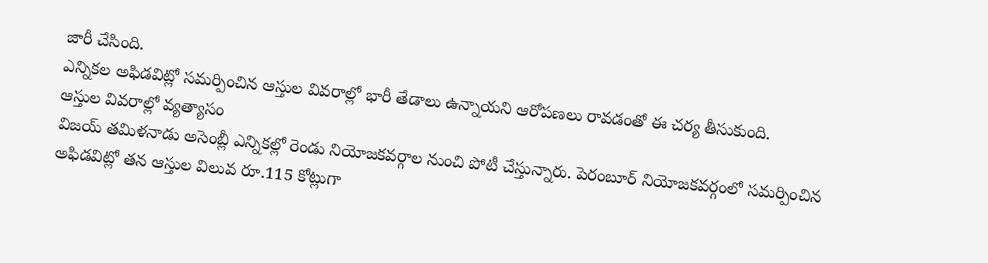జారీ చేసింది.
ఎన్నికల అఫిడవిట్లో సమర్పించిన ఆస్తుల వివరాల్లో భారీ తేడాలు ఉన్నాయని ఆరోపణలు రావడంతో ఈ చర్య తీసుకుంది.
ఆస్తుల వివరాల్లో వ్యత్యాసం
విజయ్ తమిళనాడు అసెంబ్లీ ఎన్నికల్లో రెండు నియోజకవర్గాల నుంచి పోటీ చేస్తున్నారు. పెరంబూర్ నియోజకవర్గంలో సమర్పించిన అఫిడవిట్లో తన ఆస్తుల విలువ రూ.115 కోట్లుగా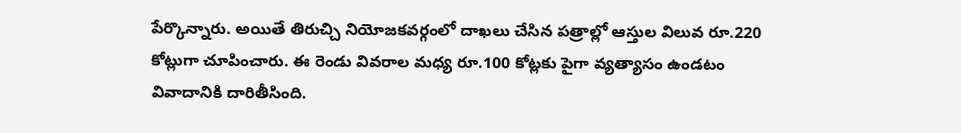పేర్కొన్నారు. అయితే తిరుచ్చి నియోజకవర్గంలో దాఖలు చేసిన పత్రాల్లో ఆస్తుల విలువ రూ.220 కోట్లుగా చూపించారు. ఈ రెండు వివరాల మధ్య రూ.100 కోట్లకు పైగా వ్యత్యాసం ఉండటం వివాదానికి దారితీసింది.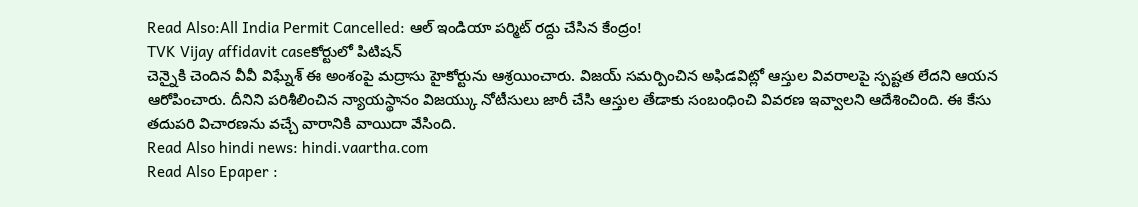Read Also:All India Permit Cancelled: ఆల్ ఇండియా పర్మిట్ రద్దు చేసిన కేంద్రం!
TVK Vijay affidavit caseకోర్టులో పిటిషన్
చెన్నైకి చెందిన వీవీ విఘ్నేశ్ ఈ అంశంపై మద్రాసు హైకోర్టును ఆశ్రయించారు. విజయ్ సమర్పించిన అఫిడవిట్లో ఆస్తుల వివరాలపై స్పష్టత లేదని ఆయన ఆరోపించారు. దీనిని పరిశీలించిన న్యాయస్థానం విజయ్కు నోటీసులు జారీ చేసి ఆస్తుల తేడాకు సంబంధించి వివరణ ఇవ్వాలని ఆదేశించింది. ఈ కేసు తదుపరి విచారణను వచ్చే వారానికి వాయిదా వేసింది.
Read Also hindi news: hindi.vaartha.com
Read Also Epaper :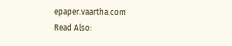epaper.vaartha.com
Read Also: